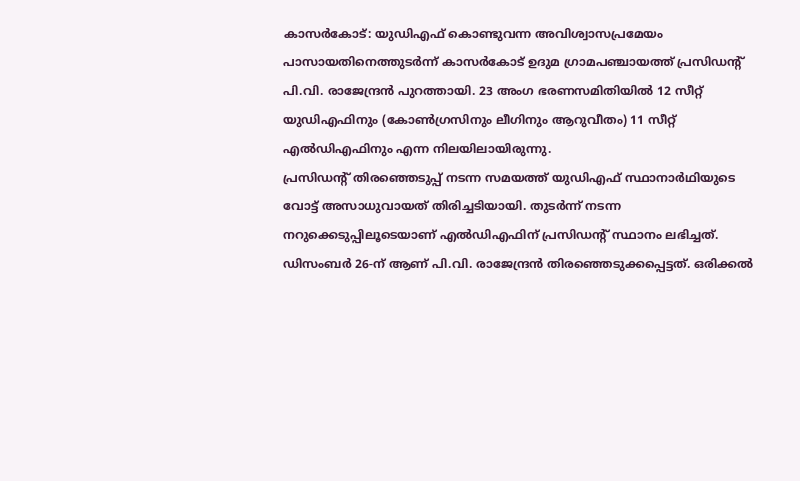കാസർകോട്: യുഡിഎഫ് കൊണ്ടുവന്ന അവിശ്വാസപ്രമേയം പാസായതിനെത്തുടർന്ന് കാസർകോട് ഉദുമ ഗ്രാമപഞ്ചായത്ത് പ്രസിഡന്റ് പി.വി. രാജേന്ദ്രൻ പുറത്തായി. 23 അംഗ ഭരണസമിതിയിൽ 12 സീറ്റ് യുഡിഎഫിനും (കോൺഗ്രസിനും ലീഗിനും ആറുവീതം) 11 സീറ്റ് എൽഡിഎഫിനും എന്ന നിലയിലായിരുന്നു.
പ്രസിഡന്റ് തിരഞ്ഞെടുപ്പ് നടന്ന സമയത്ത് യുഡിഎഫ് സ്ഥാനാർഥിയുടെ വോട്ട് അസാധുവായത് തിരിച്ചടിയായി. തുടർന്ന് നടന്ന നറുക്കെടുപ്പിലൂടെയാണ് എൽഡിഎഫിന് പ്രസിഡന്റ് സ്ഥാനം ലഭിച്ചത്.
ഡിസംബർ 26-ന് ആണ് പി.വി. രാജേന്ദ്രൻ തിരഞ്ഞെടുക്കപ്പെട്ടത്. ഒരിക്കൽ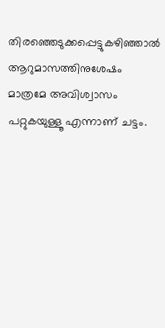തിരഞ്ഞെടുക്കപ്പെട്ടുകഴിഞ്ഞാൽ ആറുമാസത്തിനുശേഷം മാത്രമേ അവിശ്വാസം പറ്റുകയുള്ളൂ എന്നാണ് ചട്ടം.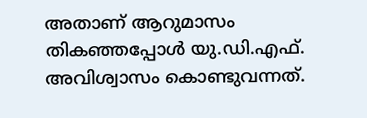അതാണ് ആറുമാസം തികഞ്ഞപ്പോൾ യു.ഡി.എഫ്. അവിശ്വാസം കൊണ്ടുവന്നത്.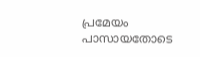പ്രമേയം പാസായതോടെ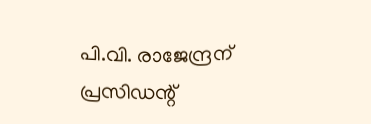പി.വി. രാജേന്ദ്രന് പ്രസിഡന്റ്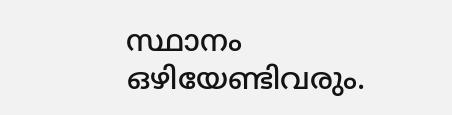സ്ഥാനം ഒഴിയേണ്ടിവരും.